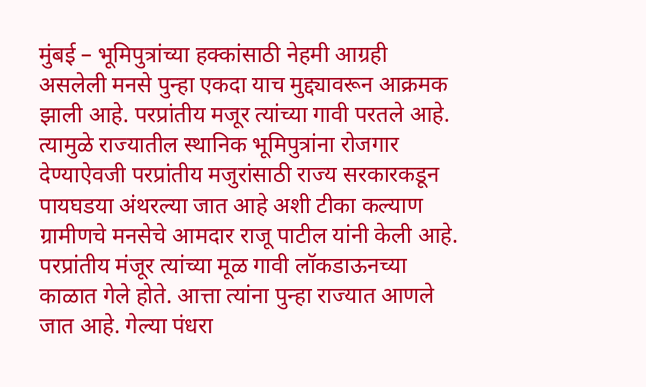मुंबई – भूमिपुत्रांच्या हक्कांसाठी नेहमी आग्रही असलेली मनसे पुन्हा एकदा याच मुद्द्यावरून आक्रमक झाली आहे. परप्रांतीय मजूर त्यांच्या गावी परतले आहे. त्यामुळे राज्यातील स्थानिक भूमिपुत्रांना रोजगार देण्याऐवजी परप्रांतीय मजुरांसाठी राज्य सरकारकडून पायघडया अंथरल्या जात आहे अशी टीका कल्याण ग्रामीणचे मनसेचे आमदार राजू पाटील यांनी केली आहे.
परप्रांतीय मंजूर त्यांच्या मूळ गावी लॉकडाऊनच्या काळात गेले होते. आत्ता त्यांना पुन्हा राज्यात आणले जात आहे. गेल्या पंधरा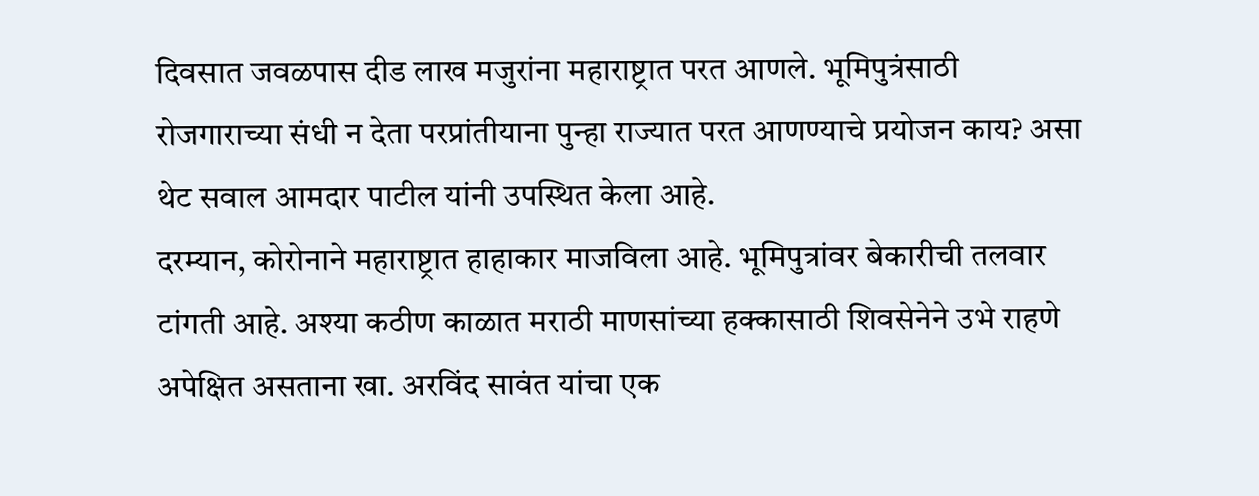दिवसात जवळपास दीड लाख मजुरांना महाराष्ट्रात परत आणले. भूमिपुत्रंसाठी रोजगाराच्या संधी न देता परप्रांतीयाना पुन्हा राज्यात परत आणण्याचे प्रयोजन काय? असा थेट सवाल आमदार पाटील यांनी उपस्थित केला आहे.
दरम्यान, कोरोनाने महाराष्ट्रात हाहाकार माजविला आहे. भूमिपुत्रांवर बेकारीची तलवार टांगती आहे. अश्या कठीण काळात मराठी माणसांच्या हक्कासाठी शिवसेनेने उभे राहणे अपेक्षित असताना खा. अरविंद सावंत यांचा एक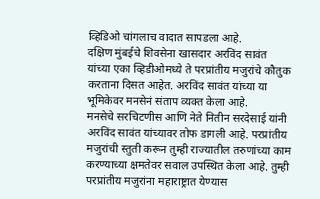व्हिडिओ चांगलाच वादात सापडला आहे.
दक्षिण मुंबईचे शिवसेना खासदार अरविंद सावंत यांच्या एका व्हिडीओमध्ये ते परप्रांतीय मजुरांचे कौतुक करताना दिसत आहेत. अरविंद सावंत यांच्या या भूमिकेवर मनसेनं संताप व्यक्त केला आहे.
मनसेचे सरचिटणीस आणि नेते नितीन सरदेसाई यांनी अरविंद सावंत यांच्यावर तोफ डागली आहे. परप्रांतीय मजुरांची स्तुती करून तुम्ही राज्यातील तरुणांच्या काम करण्याच्या क्षमतेवर सवाल उपस्थित केला आहे. तुम्ही परप्रांतीय मजुरांना महाराष्ट्रात येण्यास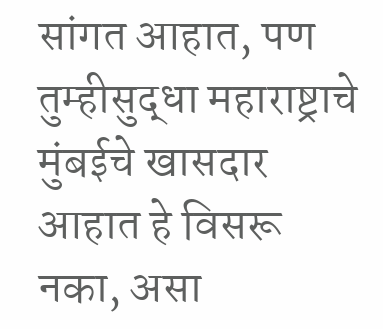सांगत आहात, पण तुम्हीसुद्धा महाराष्ट्राचे मुंबईचे खासदार आहात हे विसरू नका, असा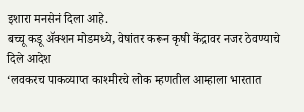इशारा मनसेनं दिला आहे.
बच्चू कडू ॲक्शन मोडमध्ये, वेषांतर करून कृषी केंद्रावर नजर ठेवण्याचे दिले आदेश
‘लवकरच पाकव्याप्त काश्मीरचे लोक म्हणतील आम्हाला भारतात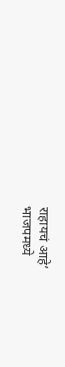राहायचं आहे’
भाजपमध्ये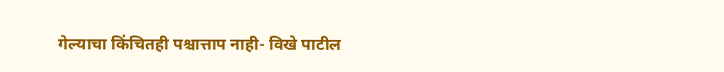गेल्याचा किंचितही पश्चात्ताप नाही- विखे पाटील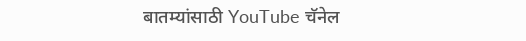बातम्यांसाठी YouTube चॅनेल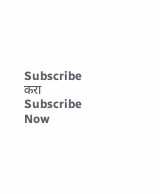Subscribe करा
Subscribe Now